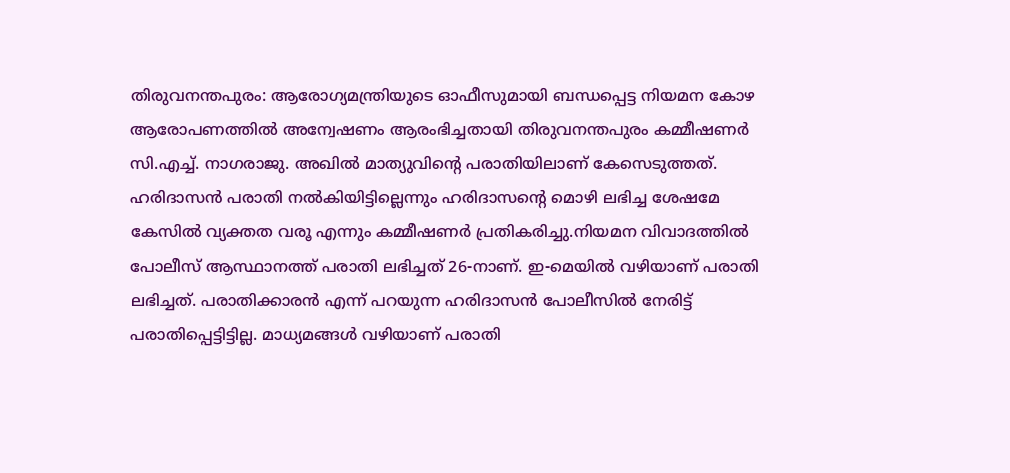തിരുവനന്തപുരം: ആരോഗ്യമന്ത്രിയുടെ ഓഫീസുമായി ബന്ധപ്പെട്ട നിയമന കോഴ ആരോപണത്തില്‍ അന്വേഷണം ആരംഭിച്ചതായി തിരുവനന്തപുരം കമ്മീഷണര്‍ സി.എച്ച്. നാഗരാജു. അഖില്‍ മാത്യുവിന്റെ പരാതിയിലാണ് കേസെടുത്തത്. ഹരിദാസന്‍ പരാതി നല്‍കിയിട്ടില്ലെന്നും ഹരിദാസന്റെ മൊഴി ലഭിച്ച ശേഷമേ കേസില്‍ വ്യക്തത വരൂ എന്നും കമ്മീഷണര്‍ പ്രതികരിച്ചു.നിയമന വിവാദത്തില്‍ പോലീസ് ആസ്ഥാനത്ത് പരാതി ലഭിച്ചത് 26-നാണ്. ഇ-മെയില്‍ വഴിയാണ് പരാതി ലഭിച്ചത്. പരാതിക്കാരന്‍ എന്ന് പറയുന്ന ഹരിദാസന്‍ പോലീസില്‍ നേരിട്ട് പരാതിപ്പെട്ടിട്ടില്ല. മാധ്യമങ്ങള്‍ വഴിയാണ് പരാതി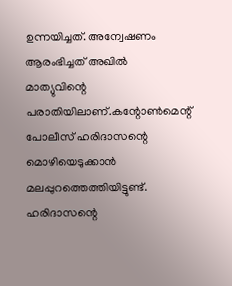ഉന്നയിച്ചത്. അന്വേഷണം ആരംഭിച്ചത് അഖില്‍ മാത്യുവിന്റെ പരാതിയിലാണ്.കന്റോണ്‍മെന്റ് പോലീസ് ഹരിദാസന്റെ മൊഴിയെടുക്കാന്‍ മലപ്പുറത്തെത്തിയിട്ടുണ്ട്. ഹരിദാസന്റെ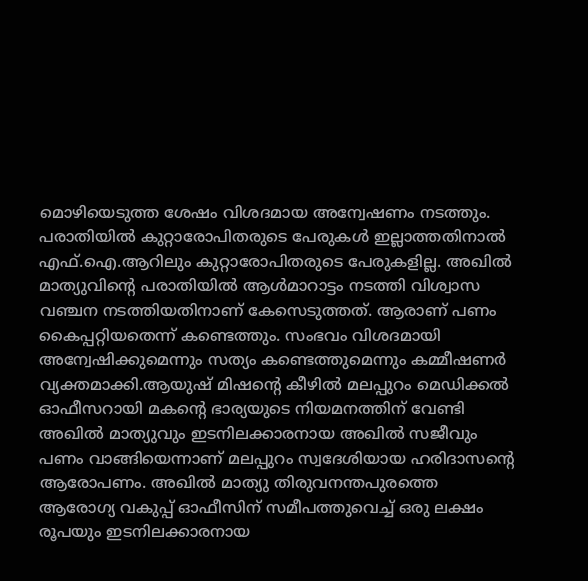മൊഴിയെടുത്ത ശേഷം വിശദമായ അന്വേഷണം നടത്തും. പരാതിയില്‍ കുറ്റാരോപിതരുടെ പേരുകള്‍ ഇല്ലാത്തതിനാല്‍ എഫ്.ഐ.ആറിലും കുറ്റാരോപിതരുടെ പേരുകളില്ല. അഖില്‍ മാത്യുവിന്റെ പരാതിയില്‍ ആള്‍മാറാട്ടം നടത്തി വിശ്വാസ വഞ്ചന നടത്തിയതിനാണ് കേസെടുത്തത്. ആരാണ് പണം കൈപ്പറ്റിയതെന്ന് കണ്ടെത്തും. സംഭവം വിശദമായി അന്വേഷിക്കുമെന്നും സത്യം കണ്ടെത്തുമെന്നും കമ്മീഷണര്‍ വ്യക്തമാക്കി.ആയുഷ് മിഷന്റെ കീഴില്‍ മലപ്പുറം മെഡിക്കല്‍ ഓഫീസറായി മകന്റെ ഭാര്യയുടെ നിയമനത്തിന് വേണ്ടി അഖില്‍ മാത്യുവും ഇടനിലക്കാരനായ അഖില്‍ സജീവും പണം വാങ്ങിയെന്നാണ് മലപ്പുറം സ്വദേശിയായ ഹരിദാസന്റെ ആരോപണം. അഖില്‍ മാത്യു തിരുവനന്തപുരത്തെ ആരോഗ്യ വകുപ്പ് ഓഫീസിന് സമീപത്തുവെച്ച് ഒരു ലക്ഷം രൂപയും ഇടനിലക്കാരനായ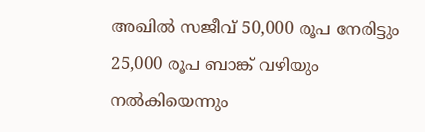അഖില്‍ സജീവ് 50,000 രൂപ നേരിട്ടും 25,000 രൂപ ബാങ്ക് വഴിയും നല്‍കിയെന്നും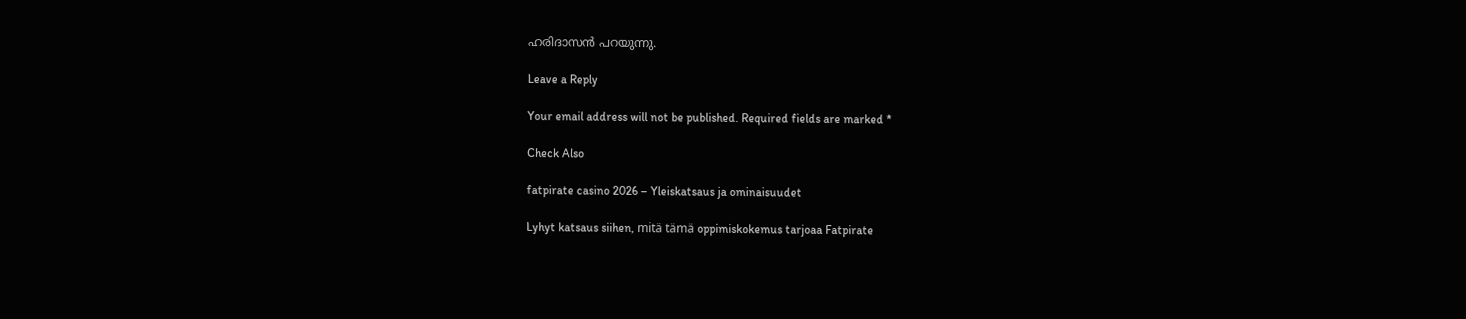ഹരിദാസന്‍ പറയുന്നു.

Leave a Reply

Your email address will not be published. Required fields are marked *

Check Also

fatpirate casino 2026 – Yleiskatsaus ja ominaisuudet

Lyhyt katsaus siihen, mitä tämä oppimiskokemus tarjoaa Fatpirate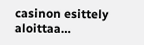casinon esittely aloittaa…